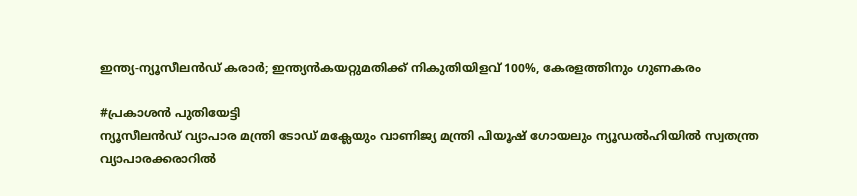ഇന്ത്യ-ന്യൂസീലൻഡ് കരാർ; ഇന്ത്യൻകയറ്റുമതിക്ക് നികുതിയിളവ് 100%, കേരളത്തിനും ഗുണകരം

#പ്രകാശൻ പുതിയേട്ടി
ന്യൂസീലന്‍ഡ് വ്യാപാര മന്ത്രി ടോഡ് മക്ലേയും വാണിജ്യ മന്ത്രി പിയൂഷ് ഗോയലും ന്യൂഡല്‍ഹിയില്‍ സ്വതന്ത്ര വ്യാപാരക്കരാറില്‍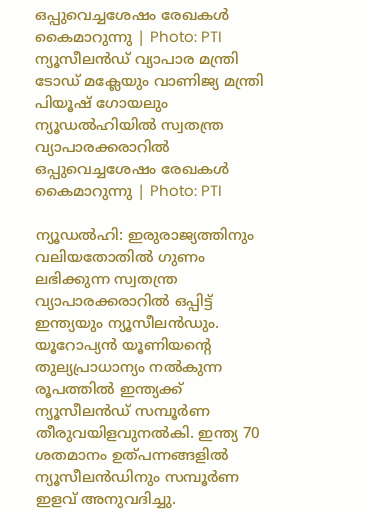ഒപ്പുവെച്ചശേഷം രേഖകള്‍ കൈമാറുന്നു | Photo: PTI
ന്യൂസീലന്‍ഡ് വ്യാപാര മന്ത്രി ടോഡ് മക്ലേയും വാണിജ്യ മന്ത്രി പിയൂഷ് ഗോയലും ന്യൂഡല്‍ഹിയില്‍ സ്വതന്ത്ര വ്യാപാരക്കരാറില്‍ ഒപ്പുവെച്ചശേഷം രേഖകള്‍ കൈമാറുന്നു | Photo: PTI

ന്യൂഡൽഹി: ഇരുരാജ്യത്തിനും വലിയതോതിൽ ഗുണം ലഭിക്കുന്ന സ്വതന്ത്ര വ്യാപാരക്കരാറിൽ ഒപ്പിട്ട് ഇന്ത്യയും ന്യൂസീലൻഡും. യൂറോപ്യൻ യൂണിയന്റെ തുല്യപ്രാധാന്യം നൽകുന്ന രൂപത്തിൽ ഇന്ത്യക്ക്‌ ന്യൂസീലൻഡ് സമ്പൂർണ തീരുവയിളവുനൽകി. ഇന്ത്യ 70 ശതമാനം ഉത്പന്നങ്ങളിൽ ന്യൂസീലൻഡിനും സമ്പൂർണ ഇളവ് അനുവദിച്ചു.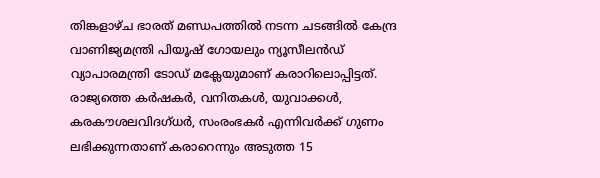തിങ്കളാഴ്ച ഭാരത് മണ്ഡപത്തിൽ നടന്ന ചടങ്ങിൽ കേന്ദ്ര വാണിജ്യമന്ത്രി പിയൂഷ് ഗോയലും ന്യൂസീലൻഡ് വ്യാപാരമന്ത്രി ടോഡ് മക്ലേയുമാണ് കരാറിലൊപ്പിട്ടത്. രാജ്യത്തെ കർഷകർ, വനിതകൾ, യുവാക്കൾ, കരകൗശലവിദഗ്ധർ, സംരംഭകർ എന്നിവർക്ക് ഗുണം ലഭിക്കുന്നതാണ് കരാറെന്നും അടുത്ത 15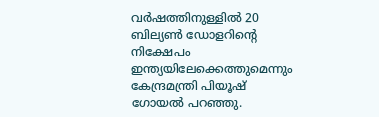വർഷത്തിനുള്ളിൽ 20 ബില്യൺ ഡോളറിന്റെ നിക്ഷേപം ഇന്ത്യയിലേക്കെത്തുമെന്നും കേന്ദ്രമന്ത്രി പിയൂഷ് ഗോയൽ പറഞ്ഞു.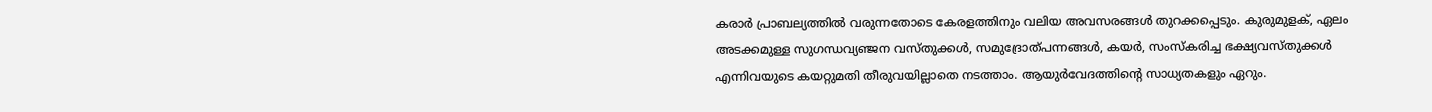കരാർ പ്രാബല്യത്തിൽ വരുന്നതോടെ കേരളത്തിനും വലിയ അവസരങ്ങൾ തുറക്കപ്പെടും. കുരുമുളക്, ഏലം അടക്കമുള്ള സുഗന്ധവ്യഞ്ജന വസ്തുക്കൾ, സമുദ്രോത്പന്നങ്ങൾ, കയർ, സംസ്കരിച്ച ഭക്ഷ്യവസ്തുക്കൾ എന്നിവയുടെ കയറ്റുമതി തീരുവയില്ലാതെ നടത്താം. ആയുർവേദത്തിന്റെ സാധ്യതകളും ഏറും.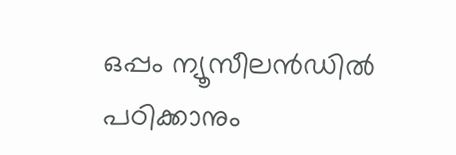ഒപ്പം ന്യൂസീലൻഡിൽ പഠിക്കാനും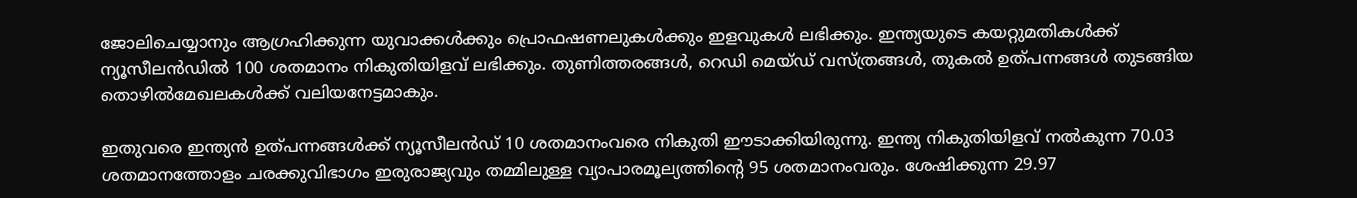ജോലിചെയ്യാനും ആഗ്രഹിക്കുന്ന യുവാക്കൾക്കും പ്രൊഫഷണലുകൾക്കും ഇളവുകൾ ലഭിക്കും. ഇന്ത്യയുടെ കയറ്റുമതികൾക്ക് ന്യൂസീലൻഡിൽ 100 ശതമാനം നികുതിയിളവ് ലഭിക്കും. തുണിത്തരങ്ങൾ, റെഡി മെയ്ഡ് വസ്ത്രങ്ങൾ, തുകൽ ഉത്പന്നങ്ങൾ തുടങ്ങിയ തൊഴിൽമേഖലകൾക്ക് വലിയനേട്ടമാകും.

ഇതുവരെ ഇന്ത്യൻ ഉത്പന്നങ്ങൾക്ക് ന്യൂസീലൻഡ് 10 ശതമാനംവരെ നികുതി ഈടാക്കിയിരുന്നു. ഇന്ത്യ നികുതിയിളവ് നൽകുന്ന 70.03 ശതമാനത്തോളം ചരക്കുവിഭാഗം ഇരുരാജ്യവും തമ്മിലുള്ള വ്യാപാരമൂല്യത്തിന്റെ 95 ശതമാനംവരും. ശേഷിക്കുന്ന 29.97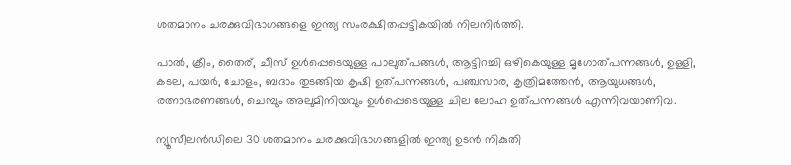ശതമാനം ചരക്കുവിഭാഗങ്ങളെ ഇന്ത്യ സംരക്ഷിതപ്പട്ടികയിൽ നിലനിർത്തി.

പാൽ, ക്രീം, തൈര്, ചീസ് ഉൾപ്പെടെയുള്ള പാലുത്പങ്ങൾ, ആട്ടിറച്ചി ഒഴികെയുള്ള മൃഗോത്പന്നങ്ങൾ, ഉള്ളി, കടല, പയർ, ചോളം, ബദാം തുടങ്ങിയ കൃഷി ഉത്പന്നങ്ങൾ, പഞ്ചസാര, കൃത്രിമത്തേൻ, ആയുധങ്ങൾ, രത്നാഭരണങ്ങൾ, ചെമ്പും അലുമിനിയവും ഉൾപ്പെടെയുള്ള ചില ലോഹ ഉത്പന്നങ്ങൾ എന്നിവയാണിവ.

ന്യൂസീലൻഡിലെ 30 ശതമാനം ചരക്കുവിഭാഗങ്ങളിൽ ഇന്ത്യ ഉടൻ നികുതി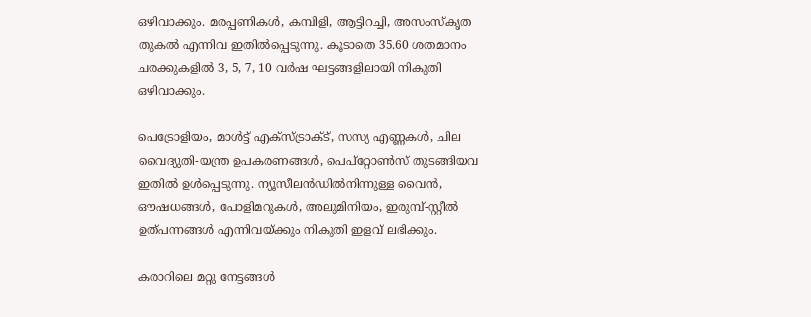ഒഴിവാക്കും. മരപ്പണികൾ, കമ്പിളി, ആട്ടിറച്ചി, അസംസ്കൃത തുകൽ എന്നിവ ഇതിൽപ്പെടുന്നു. കൂടാതെ 35.60 ശതമാനം ചരക്കുകളിൽ 3, 5, 7, 10 വർഷ ഘട്ടങ്ങളിലായി നികുതി ഒഴിവാക്കും.

പെട്രോളിയം, മാൾട്ട് എക്സ്ട്രാക്ട്‌, സസ്യ എണ്ണകൾ, ചില വൈദ്യുതി-യന്ത്ര ഉപകരണങ്ങൾ, പെപ്‌റ്റോൺസ് തുടങ്ങിയവ ഇതിൽ ഉൾപ്പെടുന്നു. ന്യൂസീലൻഡിൽനിന്നുള്ള വൈൻ, ഔഷധങ്ങൾ, പോളിമറുകൾ, അലുമിനിയം, ഇരുമ്പ്-സ്റ്റീൽ ഉത്പന്നങ്ങൾ എന്നിവയ്ക്കും നികുതി ഇളവ് ലഭിക്കും.

കരാറിലെ മറ്റു നേട്ടങ്ങൾ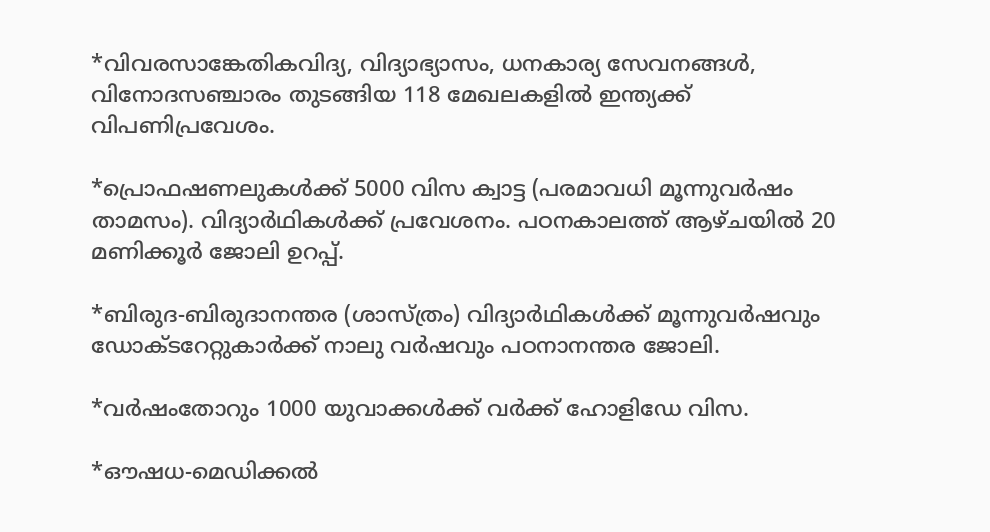*വിവരസാങ്കേതികവിദ്യ, വിദ്യാഭ്യാസം, ധനകാര്യ സേവനങ്ങൾ, വിനോദസഞ്ചാരം തുടങ്ങിയ 118 മേഖലകളിൽ ഇന്ത്യക്ക്‌ വിപണിപ്രവേശം.

*പ്രൊഫഷണലുകൾക്ക് 5000 വിസ ക്വാട്ട (പരമാവധി മൂന്നുവർഷം താമസം). വിദ്യാർഥികൾക്ക് പ്രവേശനം. പഠനകാലത്ത് ആഴ്ചയിൽ 20 മണിക്കൂർ ജോലി ഉറപ്പ്.

*ബിരുദ-ബിരുദാനന്തര (ശാസ്ത്രം) വിദ്യാർഥികൾക്ക് മൂന്നുവർഷവും ഡോക്ടറേറ്റുകാർക്ക് നാലു വർഷവും പഠനാനന്തര ജോലി.

*വർഷംതോറും 1000 യുവാക്കൾക്ക് വർക്ക് ഹോളിഡേ വിസ.

*ഔഷധ-മെഡിക്കൽ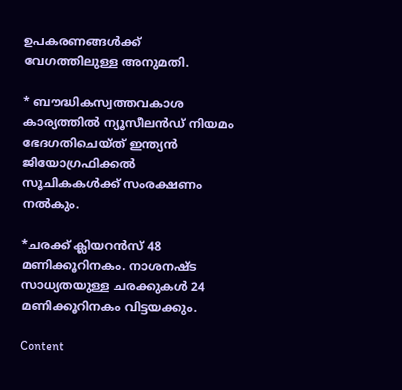ഉപകരണങ്ങൾക്ക് വേഗത്തിലുള്ള അനുമതി.

* ബൗദ്ധികസ്വത്തവകാശ കാര്യത്തിൽ ന്യൂസീലൻഡ് നിയമം ഭേദഗതിചെയ്ത് ഇന്ത്യൻ ജിയോഗ്രഫിക്കൽ സൂചികകൾക്ക് സംരക്ഷണം നൽകും.

*ചരക്ക് ക്ലിയറൻസ് 48 മണിക്കൂറിനകം. നാശനഷ്ട സാധ്യതയുള്ള ചരക്കുകൾ 24 മണിക്കൂറിനകം വിട്ടയക്കും.

Content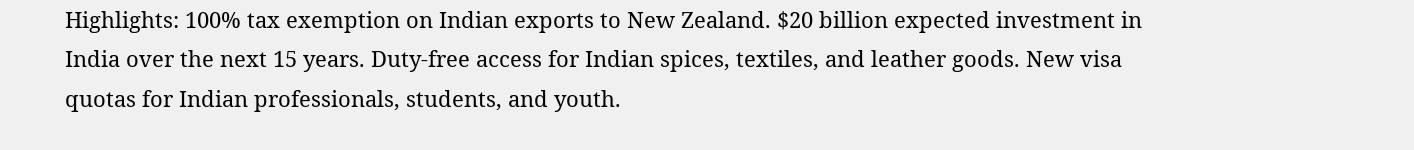Highlights: 100% tax exemption on Indian exports to New Zealand. $20 billion expected investment in India over the next 15 years. Duty-free access for Indian spices, textiles, and leather goods. New visa quotas for Indian professionals, students, and youth.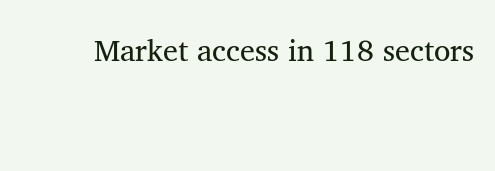Market access in 118 sectors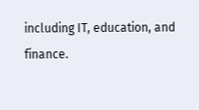including IT, education, and finance.